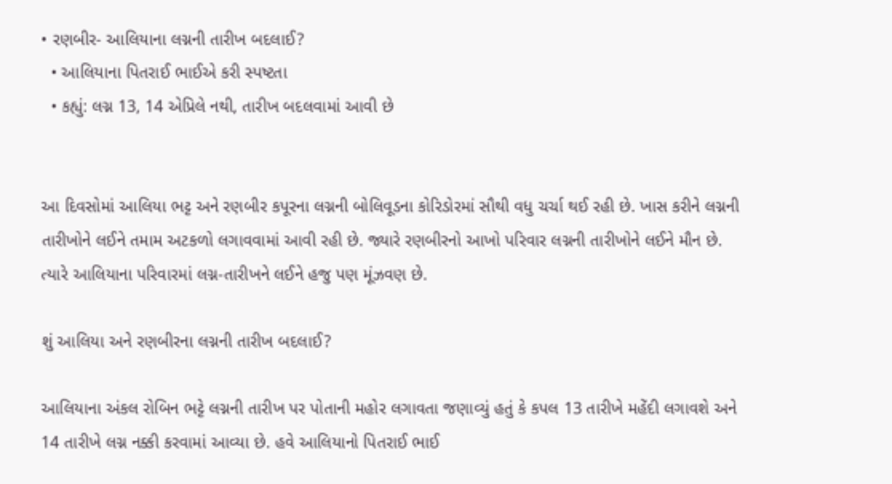• રણબીર- આલિયાના લગ્નની તારીખ બદલાઈ?
  • આલિયાના પિતરાઈ ભાઈએ કરી સ્પષ્ટતા
  • કહ્યું: લગ્ન 13, 14 એપ્રિલે નથી, તારીખ બદલવામાં આવી છે


આ દિવસોમાં આલિયા ભટ્ટ અને રણબીર કપૂરના લગ્નની બોલિવૂડના કોરિડોરમાં સૌથી વધુ ચર્ચા થઈ રહી છે. ખાસ કરીને લગ્નની તારીખોને લઈને તમામ અટકળો લગાવવામાં આવી રહી છે. જ્યારે રણબીરનો આખો પરિવાર લગ્નની તારીખોને લઈને મૌન છે. ત્યારે આલિયાના પરિવારમાં લગ્ન-તારીખને લઈને હજુ પણ મૂંઝવણ છે.

શું આલિયા અને રણબીરના લગ્નની તારીખ બદલાઈ?

આલિયાના અંકલ રોબિન ભટ્ટે લગ્નની તારીખ પર પોતાની મહોર લગાવતા જણાવ્યું હતું કે કપલ 13 તારીખે મહેંદી લગાવશે અને 14 તારીખે લગ્ન નક્કી કરવામાં આવ્યા છે. હવે આલિયાનો પિતરાઈ ભાઈ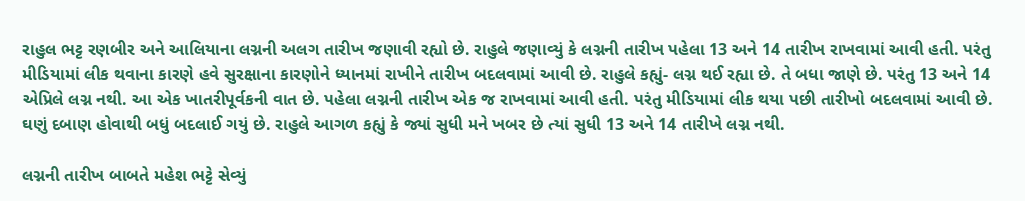રાહુલ ભટ્ટ રણબીર અને આલિયાના લગ્નની અલગ તારીખ જણાવી રહ્યો છે. રાહુલે જણાવ્યું કે લગ્નની તારીખ પહેલા 13 અને 14 તારીખ રાખવામાં આવી હતી. પરંતુ મીડિયામાં લીક થવાના કારણે હવે સુરક્ષાના કારણોને ધ્યાનમાં રાખીને તારીખ બદલવામાં આવી છે. રાહુલે કહ્યું- લગ્ન થઈ રહ્યા છે. તે બધા જાણે છે. પરંતુ 13 અને 14 એપ્રિલે લગ્ન નથી. આ એક ખાતરીપૂર્વકની વાત છે. પહેલા લગ્નની તારીખ એક જ રાખવામાં આવી હતી. પરંતુ મીડિયામાં લીક થયા પછી તારીખો બદલવામાં આવી છે. ઘણું દબાણ હોવાથી બધું બદલાઈ ગયું છે. રાહુલે આગળ કહ્યું કે જ્યાં સુધી મને ખબર છે ત્યાં સુધી 13 અને 14 તારીખે લગ્ન નથી.

લગ્નની તારીખ બાબતે મહેશ ભટ્ટે સેવ્યું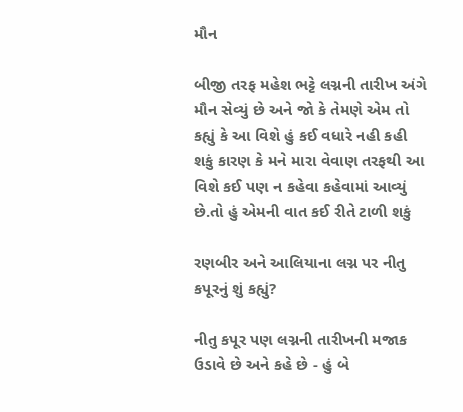મૌન

બીજી તરફ મહેશ ભટ્ટે લગ્નની તારીખ અંગે મૌન સેવ્યું છે અને જો કે તેમણે એમ તો કહ્યું કે આ વિશે હું કઈ વધારે નહી કહી શકું કારણ કે મને મારા વેવાણ તરફથી આ વિશે કઈ પણ ન કહેવા કહેવામાં આવ્યું છે.તો હું એમની વાત કઈ રીતે ટાળી શકું

રણબીર અને આલિયાના લગ્ન પર નીતુ કપૂરનું શું કહ્યું?

નીતુ કપૂર પણ લગ્નની તારીખની મજાક ઉડાવે છે અને કહે છે - હું બે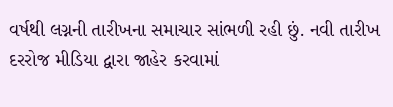વર્ષથી લગ્નની તારીખના સમાચાર સાંભળી રહી છું. નવી તારીખ દરરોજ મીડિયા દ્વારા જાહેર કરવામાં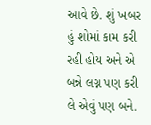આવે છે. શું ખબર હું શોમાં કામ કરી રહી હોય અને એ બન્ને લગ્ન પણ કરી લે એવું પણ બને.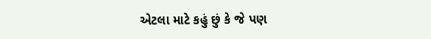એટલા માટે કહું છું કે જે પણ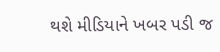થશે મીડિયાને ખબર પડી જ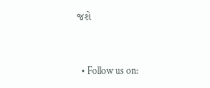જશે


  • Follow us on: